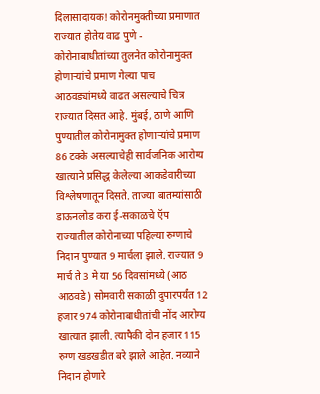दिलासादायक! कोरोनमुक्तीच्या प्रमाणात राज्यात होतेय वाढ पुणे - कोरोनाबाधीतांच्या तुलनेत कोरोनामुक्त होणाऱ्यांचे प्रमाण गेल्या पाच आठवड्यांमध्ये वाढत असल्याचे चित्र राज्यात दिसत आहे. मुंबई, ठाणे आणि पुण्यातील कोरोनामुक्त होणाऱ्यांचे प्रमाण 86 टक्के असल्याचेही सार्वजनिक आरोग्य खात्याने प्रसिद्ध केलेल्या आकडेवारीच्या विश्लेषणातून दिसते. ताज्या बातम्यांसाठी डाऊनलोड करा ई-सकाळचे ऍप राज्यातील कोरोनाच्या पहिल्या रुग्णाचे निदान पुण्यात 9 मार्चला झाले. राज्यात 9 मार्च ते 3 मे या 56 दिवसांमध्ये (आठ आठवडे) सोमवारी सकाळी दुपारपर्यंत 12 हजार 974 कोरोनाबाधीतांची नोंद आरोग्य खात्यात झाली. त्यापैकी दोन हजार 115 रुग्ण खडखडीत बरे झाले आहेत. नव्याने निदान होणारे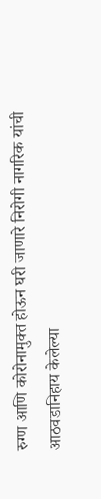रुग्ण आणि कोरोनामुक्त होऊन घरी जाणारे निरोगी नागरिक यांची आठवडानिहाय केलेल्या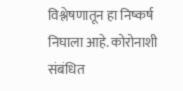विश्लेषणातून हा निष्कर्ष निघाला आहे. कोरोनाशी संबंधित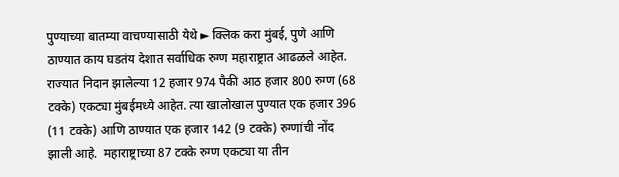पुण्याच्या बातम्या वाचण्यासाठी येथे ► क्लिक करा मुंबई, पुणे आणि ठाण्यात काय घडतंय देशात सर्वाधिक रुग्ण महाराष्ट्रात आढळले आहेत. राज्यात निदान झालेल्या 12 हजार 974 पैकी आठ हजार 800 रुग्ण (68 टक्के) एकट्या मुंबईमध्ये आहेत. त्या खालोखाल पुण्यात एक हजार 396 (11 टक्के) आणि ठाण्यात एक हजार 142 (9 टक्के) रुग्णांची नोंद झाली आहे.  महाराष्ट्राच्या 87 टक्के रुग्ण एकट्या या तीन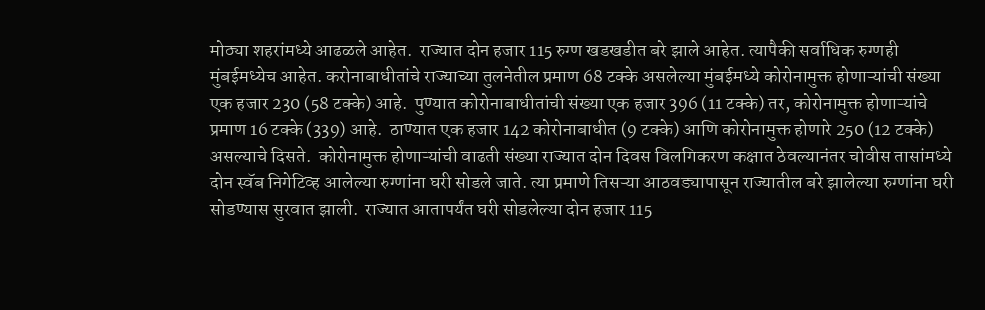मोठ्या शहरांमध्ये आढळले आहेत.  राज्यात दोन हजार 115 रुग्ण खडखडीत बरे झाले आहेत. त्यापैकी सर्वाधिक रुग्णही मुंबईमध्येच आहेत. करोनाबाधीतांचे राज्याच्या तुलनेतील प्रमाण 68 टक्के असलेल्या मुंबईमध्ये कोरोनामुक्त होणाऱ्यांची संख्या एक हजार 230 (58 टक्के) आहे.  पुण्यात कोरोनाबाधीतांची संख्या एक हजार 396 (11 टक्के) तर, कोरोनामुक्त होणाऱ्यांचे प्रमाण 16 टक्के (339) आहे.  ठाण्यात एक हजार 142 कोरोनाबाधीत (9 टक्के) आणि कोरोनामुक्त होणारे 250 (12 टक्के) असल्याचे दिसते.  कोरोनामुक्त होणाऱ्यांची वाढती संख्या राज्यात दोन दिवस विलगिकरण कक्षात ठेवल्यानंतर चोवीस तासांमध्ये दोन स्वॅब निगेटिव्ह आलेल्या रुग्णांना घरी सोडले जाते. त्या प्रमाणे तिसऱ्या आठवड्यापासून राज्यातील बरे झालेल्या रुग्णांना घरी सोडण्यास सुरवात झाली.  राज्यात आतापर्यंत घरी सोडलेल्या दोन हजार 115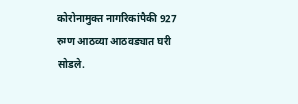कोरोनामुक्त नागरिकांपैकी 927 रुग्ण आठव्या आठवड्यात घरी सोडले.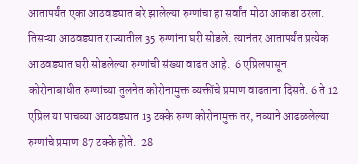आतापर्यंत एका आठवड्यात बरे झालेल्या रुग्णांचा हा सर्वांत मोठा आकडा ठरला.  तिसऱ्या आठवड्यात राज्यातील 35 रुग्णांना घरी सोडले. त्यानंतर आतापर्यंत प्रत्येक आठवड्यात घरी सोडलेल्या रुग्णांची संख्या वाढत आहे.  6 एप्रिलपासून कोरोनाबाधीत रुग्णांच्या तुलनेत कोरोनामुक्त व्यक्तींचे प्रमाण वाढताना दिसते. 6 ते 12 एप्रिल या पाचव्या आठवड्यात 13 टक्के रुग्ण कोरोनामुक्त तर, नव्याने आढळलेल्या रुग्णांचे प्रमाण 87 टक्के होते.  28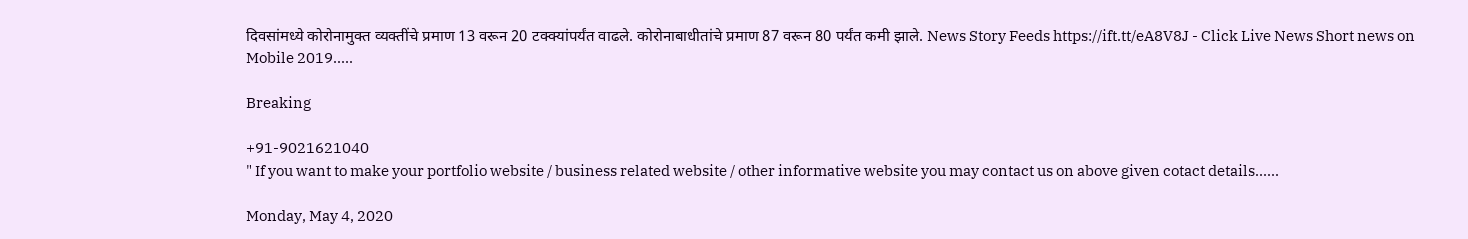दिवसांमध्ये कोरोनामुक्त व्यक्तींचे प्रमाण 13 वरून 20 टक्क्यांपर्यंत वाढले. कोरोनाबाधीतांचे प्रमाण 87 वरून 80 पर्यंत कमी झाले. News Story Feeds https://ift.tt/eA8V8J - Click Live News Short news on Mobile 2019.....

Breaking

+91-9021621040
" If you want to make your portfolio website / business related website / other informative website you may contact us on above given cotact details......

Monday, May 4, 2020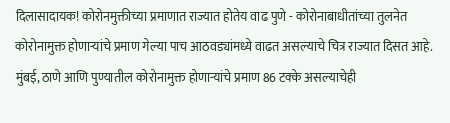दिलासादायक! कोरोनमुक्तीच्या प्रमाणात राज्यात होतेय वाढ पुणे - कोरोनाबाधीतांच्या तुलनेत कोरोनामुक्त होणाऱ्यांचे प्रमाण गेल्या पाच आठवड्यांमध्ये वाढत असल्याचे चित्र राज्यात दिसत आहे. मुंबई, ठाणे आणि पुण्यातील कोरोनामुक्त होणाऱ्यांचे प्रमाण 86 टक्के असल्याचेही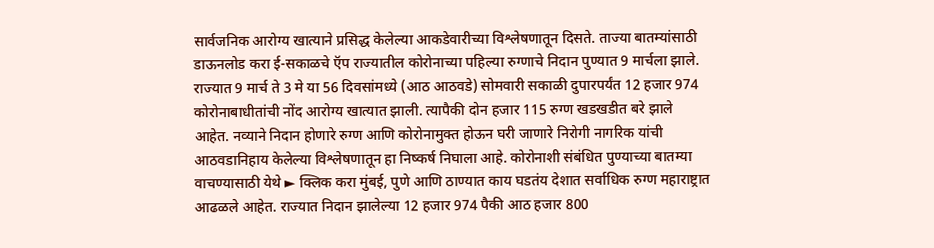सार्वजनिक आरोग्य खात्याने प्रसिद्ध केलेल्या आकडेवारीच्या विश्लेषणातून दिसते. ताज्या बातम्यांसाठी डाऊनलोड करा ई-सकाळचे ऍप राज्यातील कोरोनाच्या पहिल्या रुग्णाचे निदान पुण्यात 9 मार्चला झाले. राज्यात 9 मार्च ते 3 मे या 56 दिवसांमध्ये (आठ आठवडे) सोमवारी सकाळी दुपारपर्यंत 12 हजार 974 कोरोनाबाधीतांची नोंद आरोग्य खात्यात झाली. त्यापैकी दोन हजार 115 रुग्ण खडखडीत बरे झाले आहेत. नव्याने निदान होणारे रुग्ण आणि कोरोनामुक्त होऊन घरी जाणारे निरोगी नागरिक यांची आठवडानिहाय केलेल्या विश्लेषणातून हा निष्कर्ष निघाला आहे. कोरोनाशी संबंधित पुण्याच्या बातम्या वाचण्यासाठी येथे ► क्लिक करा मुंबई, पुणे आणि ठाण्यात काय घडतंय देशात सर्वाधिक रुग्ण महाराष्ट्रात आढळले आहेत. राज्यात निदान झालेल्या 12 हजार 974 पैकी आठ हजार 800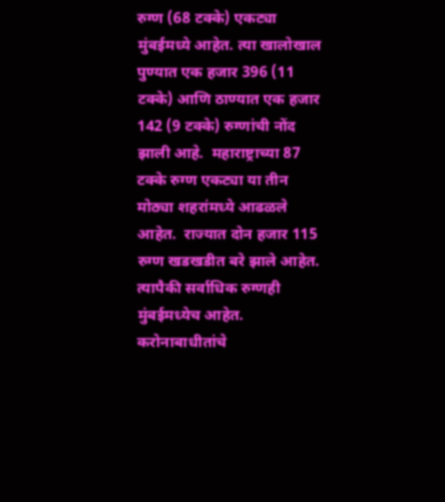रुग्ण (68 टक्के) एकट्या मुंबईमध्ये आहेत. त्या खालोखाल पुण्यात एक हजार 396 (11 टक्के) आणि ठाण्यात एक हजार 142 (9 टक्के) रुग्णांची नोंद झाली आहे.  महाराष्ट्राच्या 87 टक्के रुग्ण एकट्या या तीन मोठ्या शहरांमध्ये आढळले आहेत.  राज्यात दोन हजार 115 रुग्ण खडखडीत बरे झाले आहेत. त्यापैकी सर्वाधिक रुग्णही मुंबईमध्येच आहेत. करोनाबाधीतांचे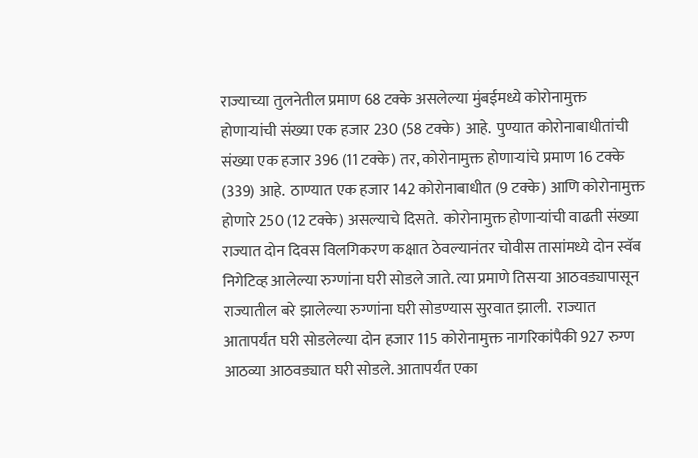राज्याच्या तुलनेतील प्रमाण 68 टक्के असलेल्या मुंबईमध्ये कोरोनामुक्त होणाऱ्यांची संख्या एक हजार 230 (58 टक्के) आहे.  पुण्यात कोरोनाबाधीतांची संख्या एक हजार 396 (11 टक्के) तर, कोरोनामुक्त होणाऱ्यांचे प्रमाण 16 टक्के (339) आहे.  ठाण्यात एक हजार 142 कोरोनाबाधीत (9 टक्के) आणि कोरोनामुक्त होणारे 250 (12 टक्के) असल्याचे दिसते.  कोरोनामुक्त होणाऱ्यांची वाढती संख्या राज्यात दोन दिवस विलगिकरण कक्षात ठेवल्यानंतर चोवीस तासांमध्ये दोन स्वॅब निगेटिव्ह आलेल्या रुग्णांना घरी सोडले जाते. त्या प्रमाणे तिसऱ्या आठवड्यापासून राज्यातील बरे झालेल्या रुग्णांना घरी सोडण्यास सुरवात झाली.  राज्यात आतापर्यंत घरी सोडलेल्या दोन हजार 115 कोरोनामुक्त नागरिकांपैकी 927 रुग्ण आठव्या आठवड्यात घरी सोडले. आतापर्यंत एका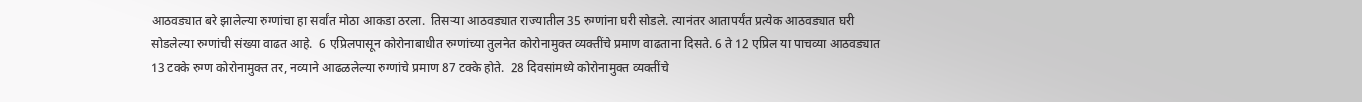आठवड्यात बरे झालेल्या रुग्णांचा हा सर्वांत मोठा आकडा ठरला.  तिसऱ्या आठवड्यात राज्यातील 35 रुग्णांना घरी सोडले. त्यानंतर आतापर्यंत प्रत्येक आठवड्यात घरी सोडलेल्या रुग्णांची संख्या वाढत आहे.  6 एप्रिलपासून कोरोनाबाधीत रुग्णांच्या तुलनेत कोरोनामुक्त व्यक्तींचे प्रमाण वाढताना दिसते. 6 ते 12 एप्रिल या पाचव्या आठवड्यात 13 टक्के रुग्ण कोरोनामुक्त तर, नव्याने आढळलेल्या रुग्णांचे प्रमाण 87 टक्के होते.  28 दिवसांमध्ये कोरोनामुक्त व्यक्तींचे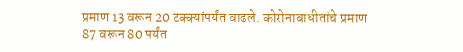प्रमाण 13 वरून 20 टक्क्यांपर्यंत वाढले. कोरोनाबाधीतांचे प्रमाण 87 वरून 80 पर्यंत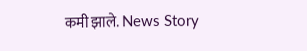कमी झाले. News Story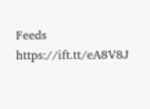Feeds https://ift.tt/eA8V8J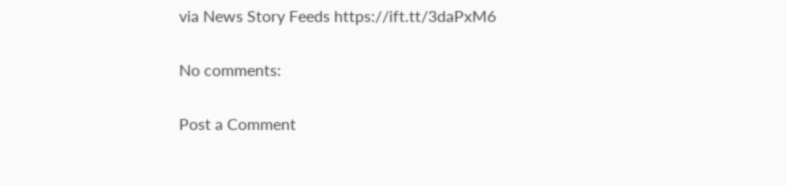via News Story Feeds https://ift.tt/3daPxM6

No comments:

Post a Comment